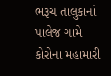ભરૂચ તાલુકાનાં પાલેજ ગામે કોરોના મહામારી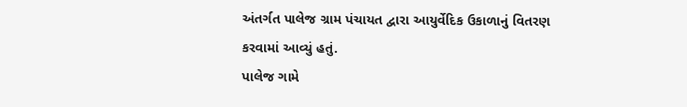અંતર્ગત પાલેજ ગ્રામ પંચાયત દ્વારા આયુર્વેદિક ઉકાળાનું વિતરણ કરવામાં આવ્યું હતું.
પાલેજ ગામે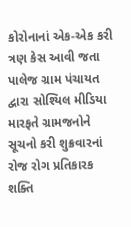કોરોનાનાં એક-એક કરી ત્રણ કેસ આવી જતા પાલેજ ગ્રામ પંચાયત દ્વારા સોશ્યિલ મીડિયા મારફતે ગ્રામજનોને સૂચનો કરી શુક્રવારનાં રોજ રોગ પ્રતિકારક શક્તિ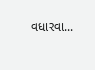વધારવા...